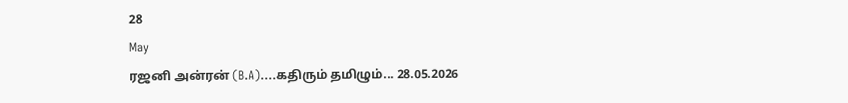28
May
ரஜனி அன்ரன் (B.A)....கதிரும் தமிழும்... 28.05.2026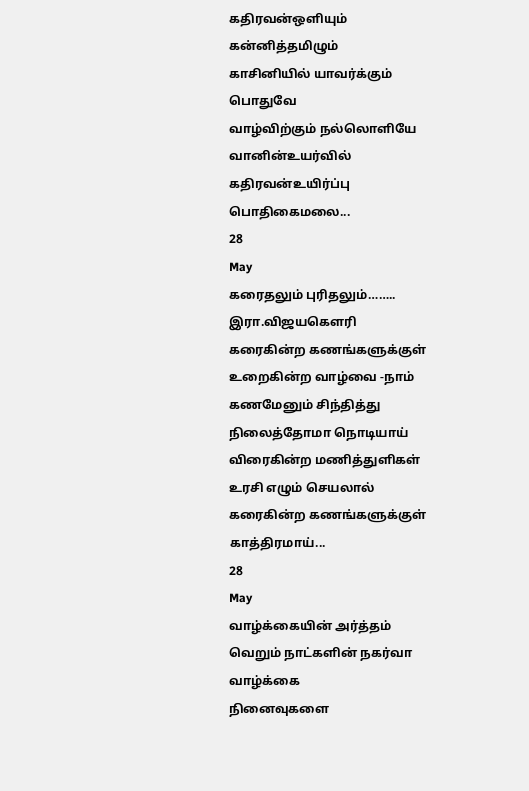கதிரவன்ஒளியும் கன்னித்தமிழும்
காசினியில் யாவர்க்கும் பொதுவே
வாழ்விற்கும் நல்லொளியே
வானின்உயர்வில் கதிரவன்உயிர்ப்பு
பொதிகைமலை...
28
May
கரைதலும் புரிதலும்……..
இரா.விஜயகௌரி
கரைகின்ற கணங்களுக்குள்
உறைகின்ற வாழ்வை -நாம்
கணமேனும் சிந்தித்து
நிலைத்தோமா நொடியாய்
விரைகின்ற மணித்துளிகள்
உரசி எழும் செயலால்
கரைகின்ற கணங்களுக்குள்
காத்திரமாய்...
28
May
வாழ்க்கையின் அர்த்தம்
வெறும் நாட்களின் நகர்வா வாழ்க்கை
நினைவுகளை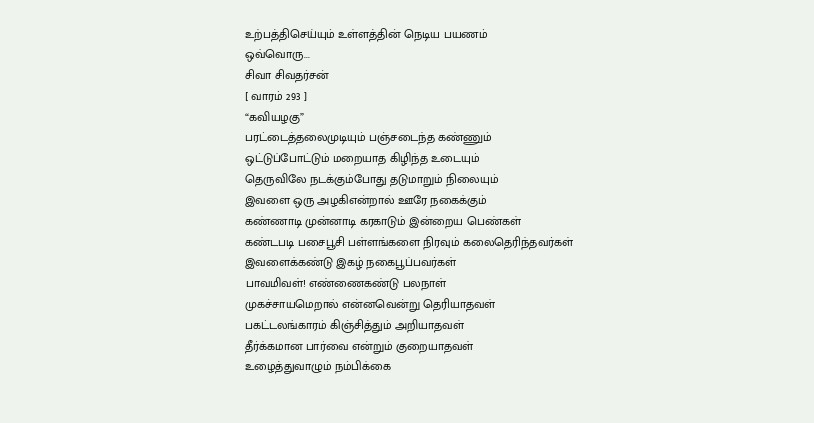உற்பத்திசெய்யும் உள்ளத்தின் நெடிய பயணம்
ஒவ்வொரு...
சிவா சிவதர்சன்
[ வாரம் 293 ]
“கவியழகு”
பரட்டைத்தலைமுடியும் பஞ்சடைந்த கண்ணும்
ஒட்டுப்போட்டும் மறையாத கிழிந்த உடையும்
தெருவிலே நடக்கும்போது தடுமாறும் நிலையும்
இவளை ஒரு அழகிஎன்றால் ஊரே நகைக்கும்
கண்ணாடி முன்னாடி கரகாடும் இன்றைய பெண்கள்
கண்டபடி பசைபூசி பள்ளங்களை நிரவும் கலைதெரிந்தவர்கள்
இவளைக்கண்டு இகழ் நகைபூப்பவர்கள்
பாவமிவள்! எண்ணைகண்டு பலநாள்
முகச்சாயமெறால் என்னவென்று தெரியாதவள்
பகட்டலங்காரம் கிஞ்சித்தும் அறியாதவள்
தீர்க்கமான பார்வை என்றும் குறையாதவள்
உழைத்துவாழும் நம்பிக்கை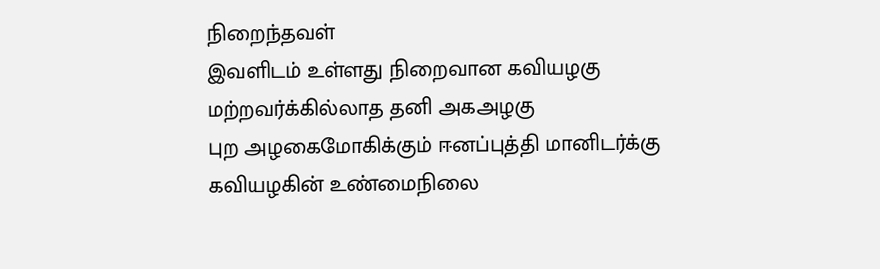நிறைந்தவள்
இவளிடம் உள்ளது நிறைவான கவியழகு
மற்றவர்க்கில்லாத தனி அகஅழகு
புற அழகைமோகிக்கும் ஈனப்புத்தி மானிடர்க்கு
கவியழகின் உண்மைநிலை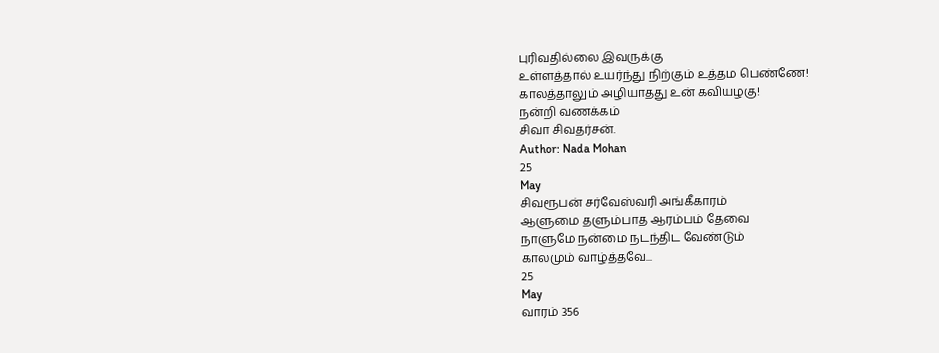புரிவதில்லை இவருக்கு
உள்ளத்தால் உயர்ந்து நிற்கும் உத்தம பெண்ணே!
காலத்தாலும் அழியாதது உன் கவியழகு!
நன்றி வணக்கம்
சிவா சிவதர்சன்.
Author: Nada Mohan
25
May
சிவரூபன் சர்வேஸ்வரி அங்கீகாரம்
ஆளுமை தளும்பாத ஆரம்பம் தேவை
நாளுமே நன்மை நடந்திட வேண்டும்
காலமும் வாழ்த்தவே...
25
May
வாரம் 356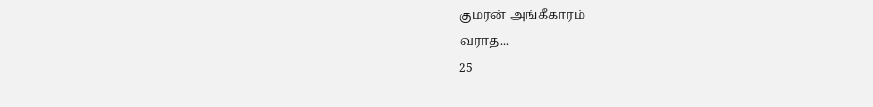குமரன் அங்கீகாரம்
வராத...
25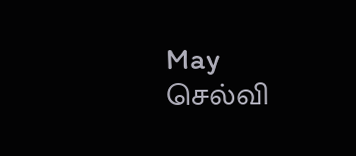May
செல்வி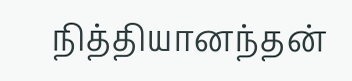நித்தியானந்தன்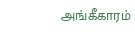அங்கீகாரம்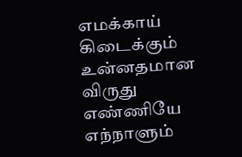எமக்காய் கிடைக்கும்
உன்னதமான விருது
எண்ணியே எந்நாளும்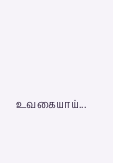உவகையாய்...